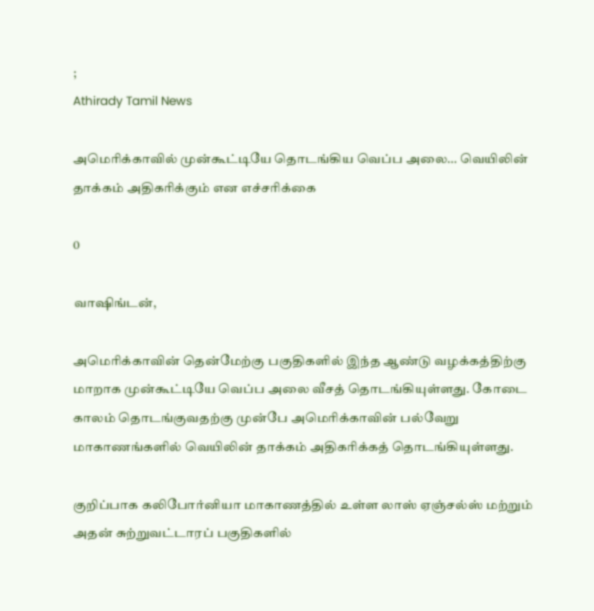;
Athirady Tamil News

அமெரிக்காவில் முன்கூட்டியே தொடங்கிய வெப்ப அலை… வெயிலின் தாக்கம் அதிகரிக்கும் என எச்சரிக்கை

0

வாஷிங்டன்,

அமெரிக்காவின் தென்மேற்கு பகுதிகளில் இந்த ஆண்டு வழக்கத்திற்கு மாறாக முன்கூட்டியே வெப்ப அலை வீசத் தொடங்கியுள்ளது. கோடை காலம் தொடங்குவதற்கு முன்பே அமெரிக்காவின் பல்வேறு மாகாணங்களில் வெயிலின் தாக்கம் அதிகரிக்கத் தொடங்கியுள்ளது.

குறிப்பாக கலிபோர்னியா மாகாணத்தில் உள்ள லாஸ் ஏஞ்சல்ஸ் மற்றும் அதன் சுற்றுவட்டாரப் பகுதிகளில்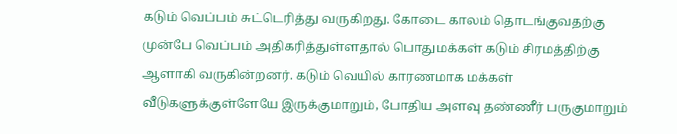கடும் வெப்பம் சுட்டெரித்து வருகிறது. கோடை காலம் தொடங்குவதற்கு முன்பே வெப்பம் அதிகரித்துள்ளதால் பொதுமக்கள் கடும் சிரமத்திற்கு ஆளாகி வருகின்றனர். கடும் வெயில் காரணமாக மக்கள் வீடுகளுக்குள்ளேயே இருக்குமாறும், போதிய அளவு தண்ணீர் பருகுமாறும்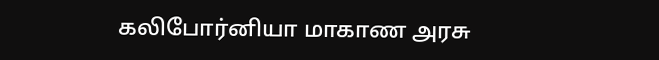கலிபோர்னியா மாகாண அரசு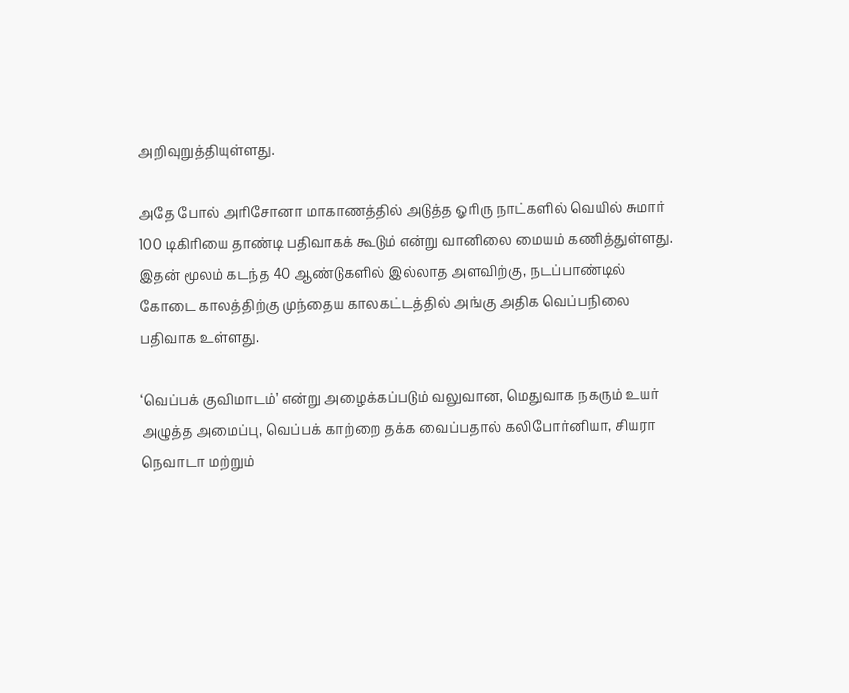அறிவுறுத்தியுள்ளது.

அதே போல் அரிசோனா மாகாணத்தில் அடுத்த ஓரிரு நாட்களில் வெயில் சுமார் 100 டிகிரியை தாண்டி பதிவாகக் கூடும் என்று வானிலை மையம் கணித்துள்ளது. இதன் மூலம் கடந்த 40 ஆண்டுகளில் இல்லாத அளவிற்கு, நடப்பாண்டில் கோடை காலத்திற்கு முந்தைய காலகட்டத்தில் அங்கு அதிக வெப்பநிலை பதிவாக உள்ளது.

‘வெப்பக் குவிமாடம்’ என்று அழைக்கப்படும் வலுவான, மெதுவாக நகரும் உயர் அழுத்த அமைப்பு, வெப்பக் காற்றை தக்க வைப்பதால் கலிபோர்னியா, சியரா நெவாடா மற்றும்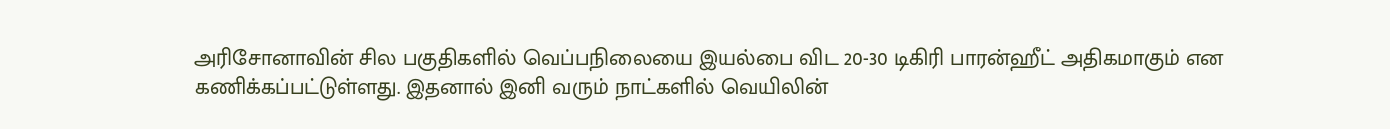அரிசோனாவின் சில பகுதிகளில் வெப்பநிலையை இயல்பை விட 20-30 டிகிரி பாரன்ஹீட் அதிகமாகும் என கணிக்கப்பட்டுள்ளது. இதனால் இனி வரும் நாட்களில் வெயிலின்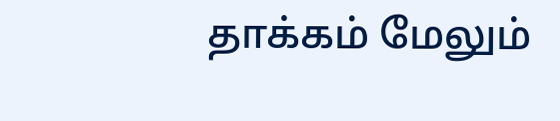தாக்கம் மேலும்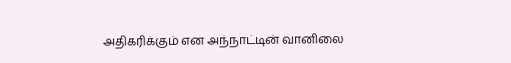அதிகரிக்கும் என அந்நாட்டின் வானிலை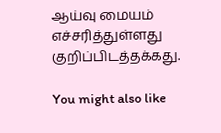ஆய்வு மையம் எச்சரித்துள்ளது குறிப்பிடத்தக்கது.

You might also like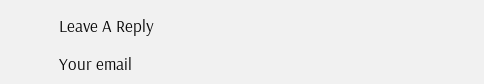Leave A Reply

Your email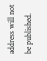address will not be published.